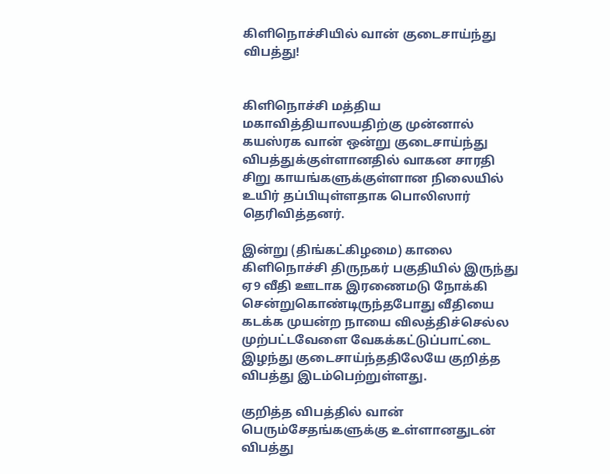கிளிநொச்சியில் வான் குடைசாய்ந்து விபத்து!


கிளிநொச்சி மத்திய மகாவித்தியாலயதிற்கு முன்னால்  கயஸ்ரக வான் ஒன்று குடைசாய்ந்து விபத்துக்குள்ளானதில் வாகன சாரதி சிறு காயங்களுக்குள்ளான நிலையில்  உயிர் தப்பியுள்ளதாக பொலிஸார் தெரிவித்தனர்.

இன்று (திங்கட்கிழமை) காலை கிளிநொச்சி திருநகர் பகுதியில் இருந்து  ஏ9 வீதி ஊடாக இரணைமடு நோக்கி  சென்றுகொண்டிருந்தபோது வீதியை கடக்க முயன்ற நாயை விலத்திச்செல்ல முற்பட்டவேளை வேகக்கட்டுப்பாட்டை இழந்து குடைசாய்ந்ததிலேயே குறித்த விபத்து இடம்பெற்றுள்ளது.

குறித்த விபத்தில் வான் பெரும்சேதங்களுக்கு உள்ளானதுடன் விபத்து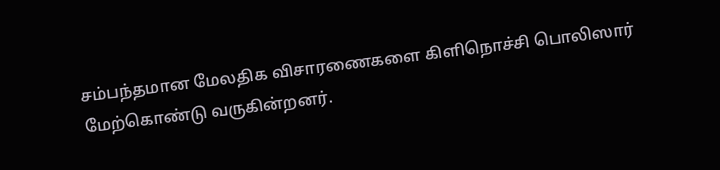சம்பந்தமான மேலதிக விசாரணைகளை கிளிநொச்சி பொலிஸார் மேற்கொண்டு வருகின்றனர்.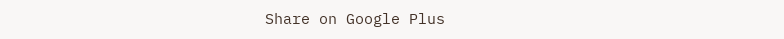Share on Google Plus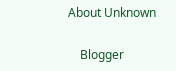About Unknown

    Blogger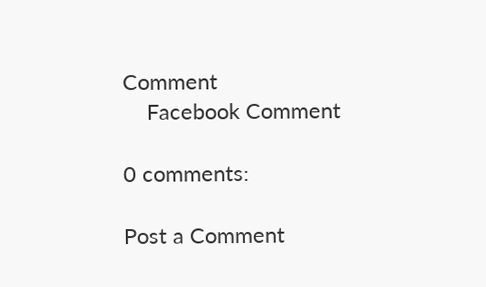Comment
    Facebook Comment

0 comments:

Post a Comment